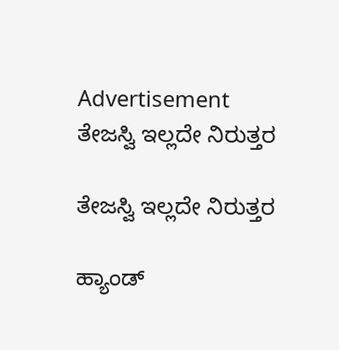Advertisement
ತೇಜಸ್ವಿ ಇಲ್ಲದೇ ನಿರುತ್ತರ

ತೇಜಸ್ವಿ ಇಲ್ಲದೇ ನಿರುತ್ತರ

ಹ್ಯಾಂಡ್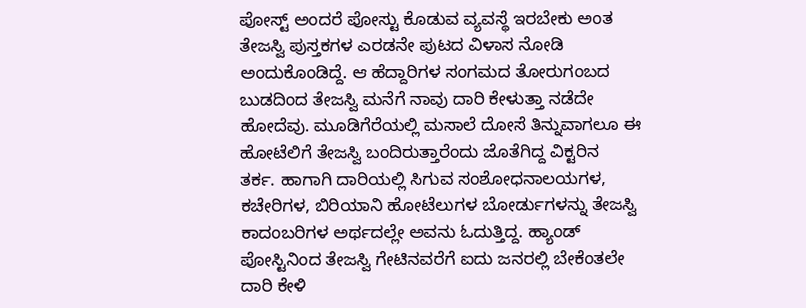ಪೋಸ್ಟ್ ಅಂದರೆ ಪೋಸ್ಟು ಕೊಡುವ ವ್ಯವಸ್ಥೆ ಇರಬೇಕು ಅಂತ ತೇಜಸ್ವಿ ಪುಸ್ತಕಗಳ ಎರಡನೇ ಪುಟದ ವಿಳಾಸ ನೋಡಿ ಅಂದುಕೊಂಡಿದ್ದೆ. ಆ ಹೆದ್ದಾರಿಗಳ ಸಂಗಮದ ತೋರುಗಂಬದ ಬುಡದಿಂದ ತೇಜಸ್ವಿ ಮನೆಗೆ ನಾವು ದಾರಿ ಕೇಳುತ್ತಾ ನಡೆದೇ ಹೋದೆವು. ಮೂಡಿಗೆರೆಯಲ್ಲಿ ಮಸಾಲೆ ದೋಸೆ ತಿನ್ನುವಾಗಲೂ ಈ ಹೋಟೆಲಿಗೆ ತೇಜಸ್ವಿ ಬಂದಿರುತ್ತಾರೆಂದು ಜೊತೆಗಿದ್ದ ವಿಕ್ಟರಿನ  ತರ್ಕ. ಹಾಗಾಗಿ ದಾರಿಯಲ್ಲಿ ಸಿಗುವ ಸಂಶೋಧನಾಲಯಗಳ, ಕಚೇರಿಗಳ, ಬಿರಿಯಾನಿ ಹೋಟೆಲುಗಳ ಬೋರ್ಡುಗಳನ್ನು ತೇಜಸ್ವಿ  ಕಾದಂಬರಿಗಳ ಅರ್ಥದಲ್ಲೇ ಅವನು ಓದುತ್ತಿದ್ದ. ಹ್ಯಾಂಡ್ ಪೋಸ್ಟಿನಿಂದ ತೇಜಸ್ವಿ ಗೇಟಿನವರೆಗೆ ಐದು ಜನರಲ್ಲಿ ಬೇಕೆಂತಲೇ ದಾರಿ ಕೇಳಿ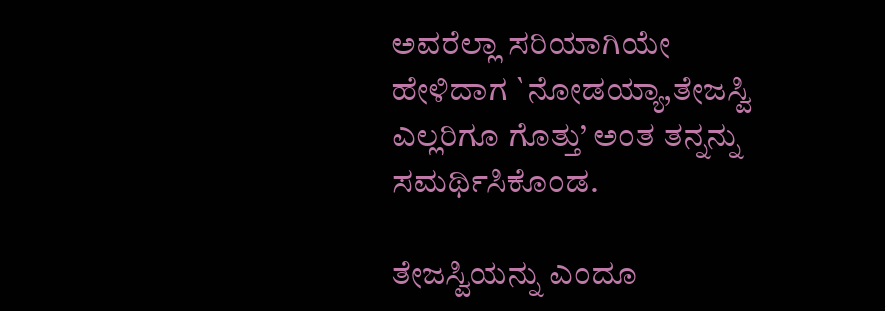ಅವರೆಲ್ಲಾ ಸರಿಯಾಗಿಯೇ ಹೇಳಿದಾಗ `ನೋಡಯ್ಯಾ,ತೇಜಸ್ವಿ ಎಲ್ಲರಿಗೂ ಗೊತ್ತು’ ಅಂತ ತನ್ನನ್ನು ಸಮರ್ಥಿಸಿಕೊಂಡ.

ತೇಜಸ್ವಿಯನ್ನು ಎಂದೂ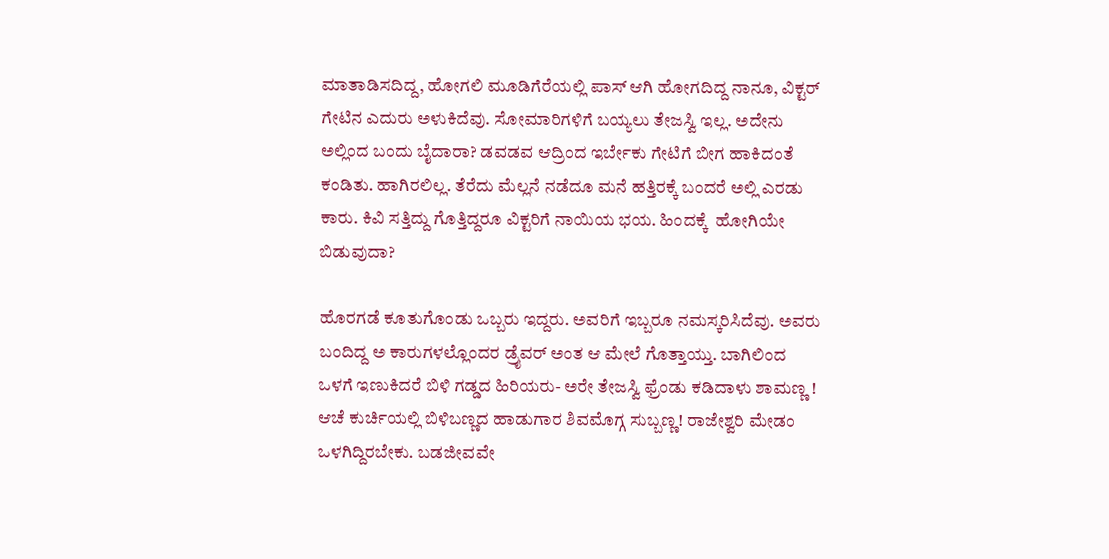ಮಾತಾಡಿಸದಿದ್ದ, ಹೋಗಲಿ ಮೂಡಿಗೆರೆಯಲ್ಲಿ ಪಾಸ್ ಆಗಿ ಹೋಗದಿದ್ದ ನಾನೂ, ವಿಕ್ಟರ್ ಗೇಟಿನ ಎದುರು ಅಳುಕಿದೆವು. ಸೋಮಾರಿಗಳಿಗೆ ಬಯ್ಯಲು ತೇಜಸ್ವಿ ಇಲ್ಲ. ಅದೇನು ಅಲ್ಲಿಂದ ಬಂದು ಬೈದಾರಾ? ಡವಡವ ಆದ್ರಿಂದ ಇರ್ಬೇಕು ಗೇಟಿಗೆ ಬೀಗ ಹಾಕಿದಂತೆ ಕಂಡಿತು. ಹಾಗಿರಲಿಲ್ಲ. ತೆರೆದು ಮೆಲ್ಲನೆ ನಡೆದೂ ಮನೆ ಹತ್ತಿರಕ್ಕೆ ಬಂದರೆ ಅಲ್ಲಿ ಎರಡು ಕಾರು. ಕಿವಿ ಸತ್ತಿದ್ದು ಗೊತ್ತಿದ್ದರೂ ವಿಕ್ಟರಿಗೆ ನಾಯಿಯ ಭಯ. ಹಿಂದಕ್ಕೆ  ಹೋಗಿಯೇ ಬಿಡುವುದಾ?

ಹೊರಗಡೆ ಕೂತುಗೊಂಡು ಒಬ್ಬರು ಇದ್ದರು. ಅವರಿಗೆ ಇಬ್ಬರೂ ನಮಸ್ಕರಿಸಿದೆವು. ಅವರು ಬಂದಿದ್ದ ಅ ಕಾರುಗಳಲ್ಲೊಂದರ ಡ್ರೈವರ್ ಅಂತ ಆ ಮೇಲೆ ಗೊತ್ತಾಯ್ತು. ಬಾಗಿಲಿಂದ ಒಳಗೆ ಇಣುಕಿದರೆ ಬಿಳಿ ಗಡ್ಡದ ಹಿರಿಯರು- ಅರೇ ತೇಜಸ್ವಿ ಫ್ರೆಂಡು ಕಡಿದಾಳು ಶಾಮಣ್ಣ ! ಆಚೆ ಕುರ್ಚಿಯಲ್ಲಿ ಬಿಳಿಬಣ್ಣದ ಹಾಡುಗಾರ ಶಿವಮೊಗ್ಗ ಸುಬ್ಬಣ್ಣ! ರಾಜೇಶ್ವರಿ ಮೇಡಂ ಒಳಗಿದ್ದಿರಬೇಕು. ಬಡಜೀವವೇ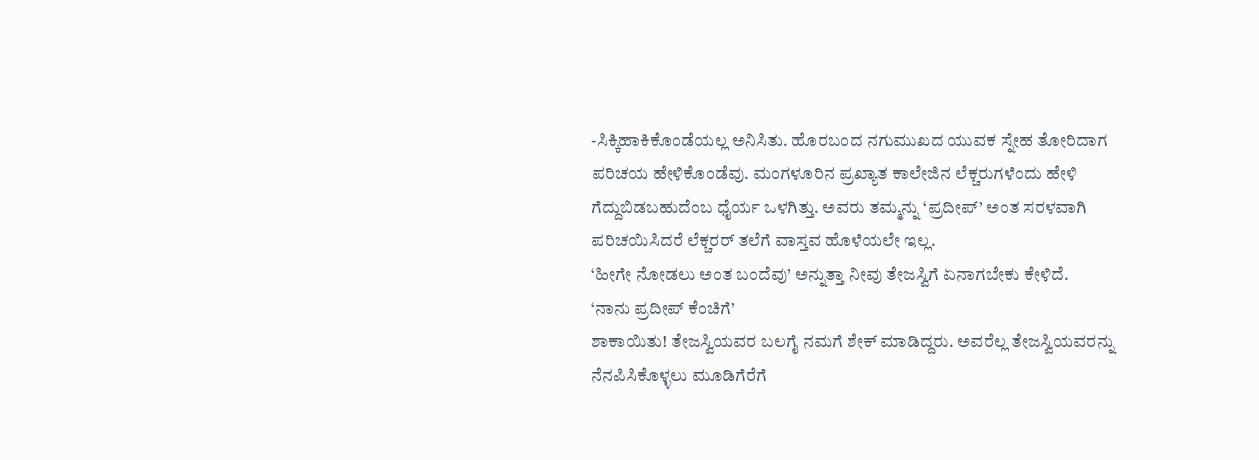-ಸಿಕ್ಕಿಹಾಕಿಕೊಂಡೆಯಲ್ಲ ಅನಿಸಿತು. ಹೊರಬಂದ ನಗುಮುಖದ ಯುವಕ ಸ್ನೇಹ ತೋರಿದಾಗ ಪರಿಚಯ ಹೇಳಿಕೊಂಡೆವು. ಮಂಗಳೂರಿನ ಪ್ರಖ್ಯಾತ ಕಾಲೇಜಿನ ಲೆಕ್ಚರುಗಳೆಂದು ಹೇಳಿ ಗೆದ್ದುಬಿಡಬಹುದೆಂಬ ಧೈರ್ಯ ಒಳಗಿತ್ತು. ಅವರು ತಮ್ಮನ್ನು ‘ಪ್ರದೀಪ್’ ಅಂತ ಸರಳವಾಗಿ ಪರಿಚಯಿಸಿದರೆ ಲೆಕ್ಚರರ್ ತಲೆಗೆ ವಾಸ್ತವ ಹೊಳೆಯಲೇ ಇಲ್ಲ.
‘ಹೀಗೇ ನೋಡಲು ಅಂತ ಬಂದೆವು’ ಅನ್ನುತ್ತಾ ನೀವು ತೇಜಸ್ವಿಗೆ ಏನಾಗಬೇಕು ಕೇಳಿದೆ.
‘ನಾನು ಪ್ರದೀಪ್ ಕೆಂಚಿಗೆ’
ಶಾಕಾಯಿತು! ತೇಜಸ್ವಿಯವರ ಬಲಗೈ ನಮಗೆ ಶೇಕ್ ಮಾಡಿದ್ದರು. ಅವರೆಲ್ಲ ತೇಜಸ್ವಿಯವರನ್ನು ನೆನಪಿಸಿಕೊಳ್ಳಲು ಮೂಡಿಗೆರೆಗೆ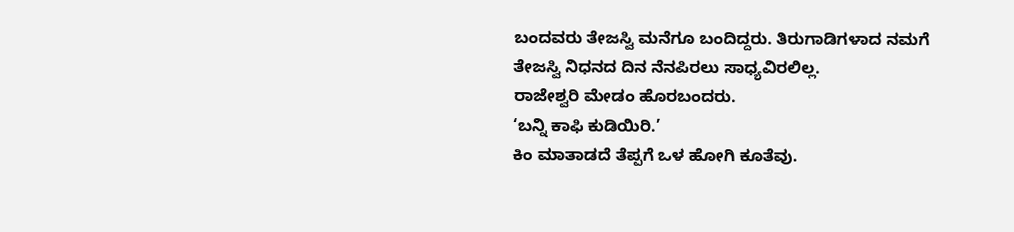ಬಂದವರು ತೇಜಸ್ವಿ ಮನೆಗೂ ಬಂದಿದ್ದರು. ತಿರುಗಾಡಿಗಳಾದ ನಮಗೆ ತೇಜಸ್ವಿ ನಿಧನದ ದಿನ ನೆನಪಿರಲು ಸಾಧ್ಯವಿರಲಿಲ್ಲ.
ರಾಜೇಶ್ವರಿ ಮೇಡಂ ಹೊರಬಂದರು.
‘ಬನ್ನಿ ಕಾಫಿ ಕುಡಿಯಿರಿ.’
ಕಿಂ ಮಾತಾಡದೆ ತೆಪ್ಪಗೆ ಒಳ ಹೋಗಿ ಕೂತೆವು.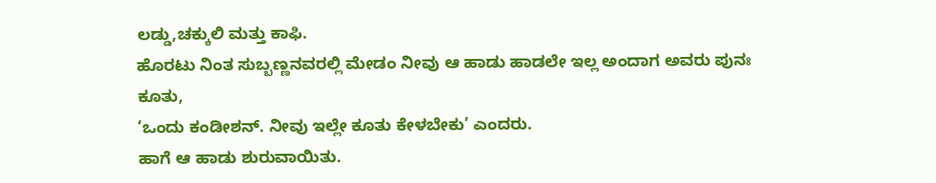ಲಡ್ಡು,ಚಕ್ಕುಲಿ ಮತ್ತು ಕಾಫಿ.
ಹೊರಟು ನಿಂತ ಸುಬ್ಬಣ್ಣನವರಲ್ಲಿ ಮೇಡಂ ನೀವು ಆ ಹಾಡು ಹಾಡಲೇ ಇಲ್ಲ ಅಂದಾಗ ಅವರು ಪುನಃ ಕೂತು,
‘ಒಂದು ಕಂಡೀಶನ್. ನೀವು ಇಲ್ಲೇ ಕೂತು ಕೇಳಬೇಕು’ ಎಂದರು.
ಹಾಗೆ ಆ ಹಾಡು ಶುರುವಾಯಿತು.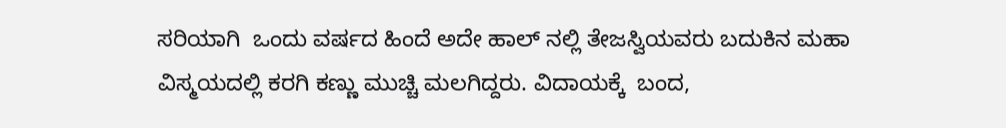ಸರಿಯಾಗಿ  ಒಂದು ವರ್ಷದ ಹಿಂದೆ ಅದೇ ಹಾಲ್ ನಲ್ಲಿ ತೇಜಸ್ವಿಯವರು ಬದುಕಿನ ಮಹಾ ವಿಸ್ಮಯದಲ್ಲಿ ಕರಗಿ ಕಣ್ಣು ಮುಚ್ಚಿ ಮಲಗಿದ್ದರು. ವಿದಾಯಕ್ಕೆ  ಬಂದ,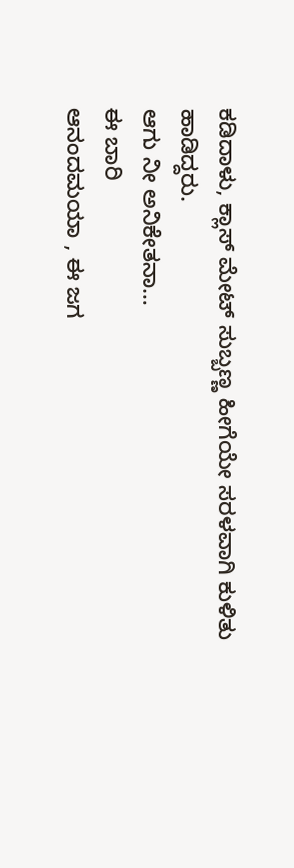ಕಡಿದಾಳು, ಕ್ಲಾಸ್ ಮೇಟ್ ಸುಬ್ಬಣ್ಣ ಹೀಗೆಯೇ ಸರಳವಾಗಿ ಕುಳಿತು ಹಾಡಿದ್ದರು.
ಆಗು ನೀ ಅನಿಕೇತನಾ…
ಈ ಬಾರಿ
ಆನಂದಮಯಾ , ಈ ಜಗ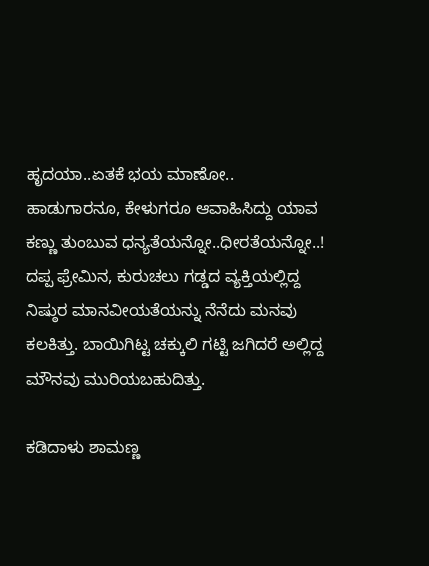ಹೃದಯಾ..ಏತಕೆ ಭಯ ಮಾಣೋ..
ಹಾಡುಗಾರನೂ, ಕೇಳುಗರೂ ಆವಾಹಿಸಿದ್ದು ಯಾವ ಕಣ್ಣು ತುಂಬುವ ಧನ್ಯತೆಯನ್ನೋ..ಧೀರತೆಯನ್ನೋ..! ದಪ್ಪ ಫ್ರೇಮಿನ, ಕುರುಚಲು ಗಡ್ಡದ ವ್ಯಕ್ತಿಯಲ್ಲಿದ್ದ ನಿಷ್ಠುರ ಮಾನವೀಯತೆಯನ್ನು ನೆನೆದು ಮನವು ಕಲಕಿತ್ತು. ಬಾಯಿಗಿಟ್ಟ ಚಕ್ಕುಲಿ ಗಟ್ಟಿ ಜಗಿದರೆ ಅಲ್ಲಿದ್ದ ಮೌನವು ಮುರಿಯಬಹುದಿತ್ತು.

ಕಡಿದಾಳು ಶಾಮಣ್ಣ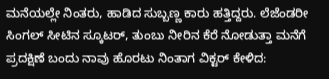ಮನೆಯಲ್ಲೇ ನಿಂತರು, ಹಾಡಿದ ಸುಬ್ಬಣ್ಣ ಕಾರು ಹತ್ತಿದ್ದರು. ಲೆಜೆಂಡರೀ ಸಿಂಗಲ್ ಸೀಟಿನ ಸ್ಕೂಟರ್, ತುಂಬು ನೀರಿನ ಕೆರೆ ನೋಡುತ್ತಾ ಮನೆಗೆ ಪ್ರದಕ್ಷಿಣೆ ಬಂದು ನಾವು ಹೊರಟು ನಿಂತಾಗ ವಿಕ್ಟರ್ ಕೇಳಿದ: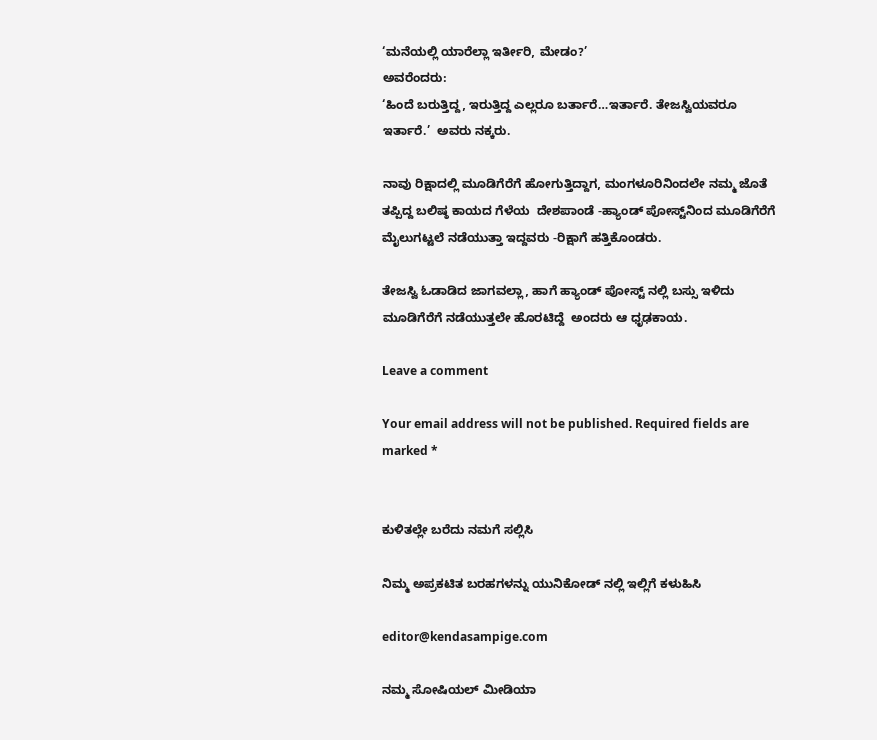‘ಮನೆಯಲ್ಲಿ ಯಾರೆಲ್ಲಾ ಇರ್ತೀರಿ, ಮೇಡಂ?’
ಅವರೆಂದರು:
‘ಹಿಂದೆ ಬರುತ್ತಿದ್ದ, ಇರುತ್ತಿದ್ದ ಎಲ್ಲರೂ ಬರ್ತಾರೆ…ಇರ್ತಾರೆ. ತೇಜಸ್ವಿಯವರೂ ಇರ್ತಾರೆ.’  ಅವರು ನಕ್ಕರು.

ನಾವು ರಿಕ್ಷಾದಲ್ಲಿ ಮೂಡಿಗೆರೆಗೆ ಹೋಗುತ್ತಿದ್ದಾಗ, ಮಂಗಳೂರಿನಿಂದಲೇ ನಮ್ಮ ಜೊತೆ ತಪ್ಪಿದ್ದ ಬಲಿಷ್ಠ ಕಾಯದ ಗೆಳೆಯ  ದೇಶಪಾಂಡೆ -ಹ್ಯಾಂಡ್ ಪೋಸ್ಟ್‌ನಿಂದ ಮೂಡಿಗೆರೆಗೆ ಮೈಲುಗಟ್ಟಲೆ ನಡೆಯುತ್ತಾ ಇದ್ದವರು -ರಿಕ್ಷಾಗೆ ಹತ್ತಿಕೊಂಡರು.

ತೇಜಸ್ವಿ ಓಡಾಡಿದ ಜಾಗವಲ್ಲಾ, ಹಾಗೆ ಹ್ಯಾಂಡ್ ಪೋಸ್ಟ್ ನಲ್ಲಿ ಬಸ್ಸು ಇಳಿದು ಮೂಡಿಗೆರೆಗೆ ನಡೆಯುತ್ತಲೇ ಹೊರಟಿದ್ದೆ  ಅಂದರು ಆ ಧೃಢಕಾಯ.

Leave a comment

Your email address will not be published. Required fields are marked *


ಕುಳಿತಲ್ಲೇ ಬರೆದು ನಮಗೆ ಸಲ್ಲಿಸಿ

ನಿಮ್ಮ ಅಪ್ರಕಟಿತ ಬರಹಗಳನ್ನು ಯುನಿಕೋಡ್ ನಲ್ಲಿ ಇಲ್ಲಿಗೆ ಕಳುಹಿಸಿ

editor@kendasampige.com

ನಮ್ಮ ಸೋಷಿಯಲ್‌ ಮೀಡಿಯಾ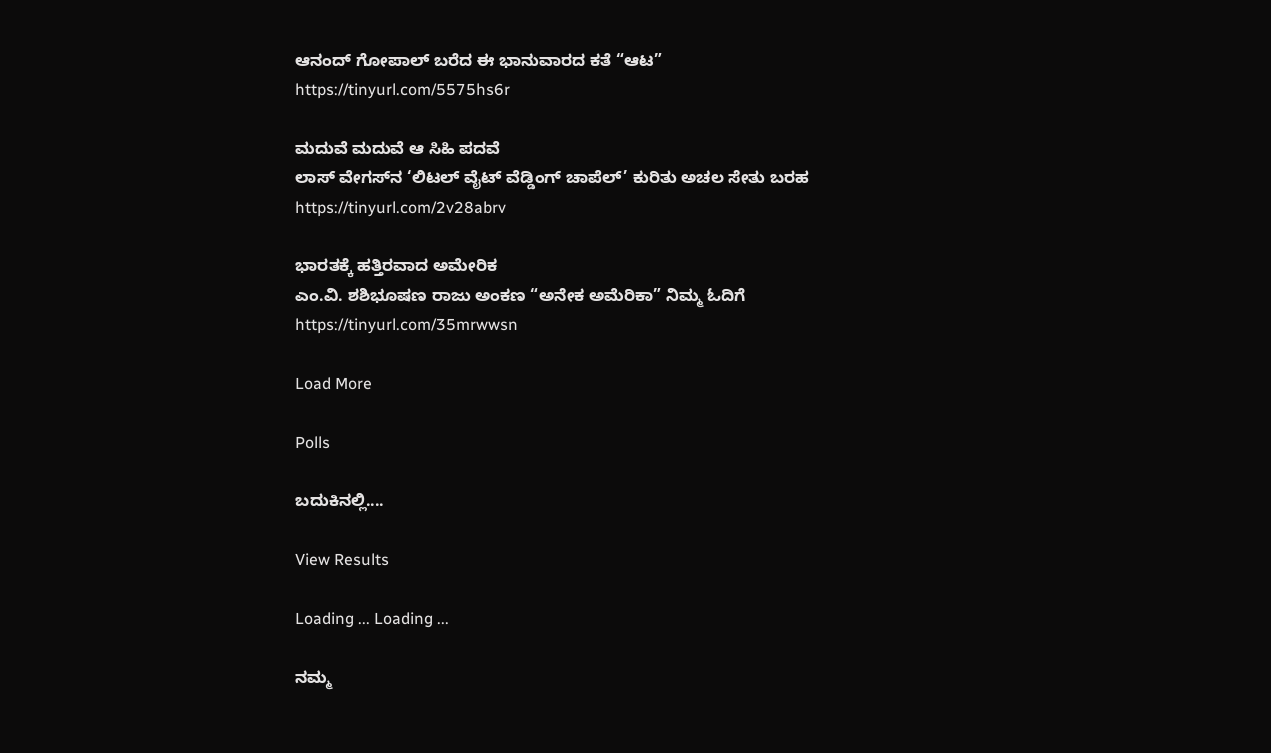ಆನಂದ್‌ ಗೋಪಾಲ್‌ ಬರೆದ ಈ ಭಾನುವಾರದ ಕತೆ “ಆಟ”
https://tinyurl.com/5575hs6r

ಮದುವೆ ಮದುವೆ ಆ ಸಿಹಿ ಪದವೆ
ಲಾಸ್‌ ವೇಗಸ್‌ನ ‘ಲಿಟಲ್ ವೈಟ್ ವೆಡ್ಡಿಂಗ್ ಚಾಪೆಲ್’ ಕುರಿತು ಅಚಲ ಸೇತು ಬರಹ
https://tinyurl.com/2v28abrv

ಭಾರತಕ್ಕೆ ಹತ್ತಿರವಾದ ಅಮೇರಿಕ
ಎಂ.ವಿ. ಶಶಿಭೂಷಣ ರಾಜು ಅಂಕಣ “ಅನೇಕ ಅಮೆರಿಕಾ” ನಿಮ್ಮ ಓದಿಗೆ
https://tinyurl.com/35mrwwsn

Load More

Polls

ಬದುಕಿನಲ್ಲಿ....

View Results

Loading ... Loading ...

ನಮ್ಮ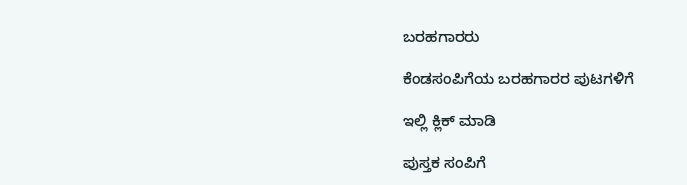ಬರಹಗಾರರು

ಕೆಂಡಸಂಪಿಗೆಯ ಬರಹಗಾರರ ಪುಟಗಳಿಗೆ

ಇಲ್ಲಿ ಕ್ಲಿಕ್ ಮಾಡಿ

ಪುಸ್ತಕ ಸಂಪಿಗೆ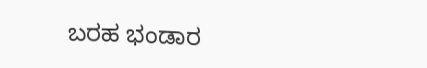ಬರಹ ಭಂಡಾರ